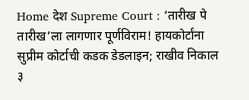Home देश Supreme Court : ‘तारीख पे तारीख’ला लागणार पूर्णविराम! हायकोर्टांना सुप्रीम कोर्टाची कडक डेडलाइन; राखीव निकाल ३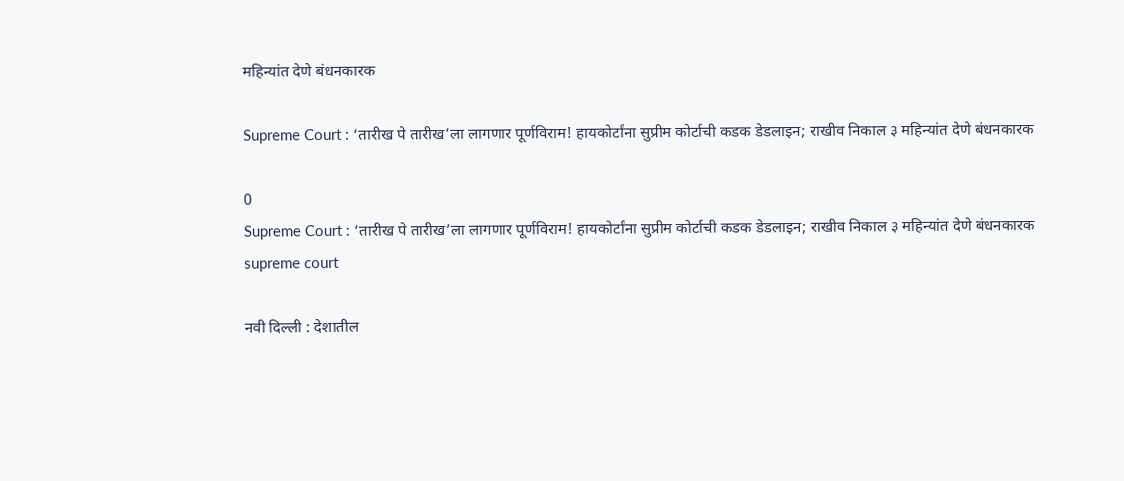महिन्यांत देणे बंधनकारक

Supreme Court : ‘तारीख पे तारीख’ला लागणार पूर्णविराम! हायकोर्टांना सुप्रीम कोर्टाची कडक डेडलाइन; राखीव निकाल ३ महिन्यांत देणे बंधनकारक

0
Supreme Court : ‘तारीख पे तारीख’ला लागणार पूर्णविराम! हायकोर्टांना सुप्रीम कोर्टाची कडक डेडलाइन; राखीव निकाल ३ महिन्यांत देणे बंधनकारक
supreme court

नवी दिल्ली : देशातील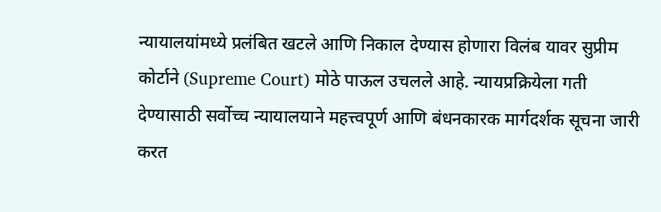न्यायालयांमध्ये प्रलंबित खटले आणि निकाल देण्यास होणारा विलंब यावर सुप्रीम कोर्टाने (Supreme Court) मोठे पाऊल उचलले आहे. न्यायप्रक्रियेला गती देण्यासाठी सर्वोच्च न्यायालयाने महत्त्वपूर्ण आणि बंधनकारक मार्गदर्शक सूचना जारी करत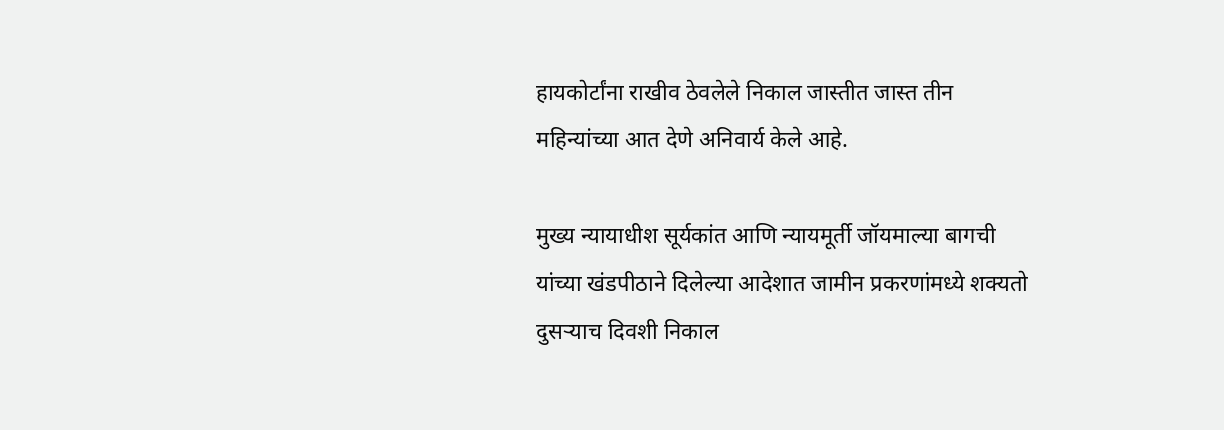हायकोर्टांना राखीव ठेवलेले निकाल जास्तीत जास्त तीन महिन्यांच्या आत देणे अनिवार्य केले आहे.

मुख्य न्यायाधीश सूर्यकांत आणि न्यायमूर्ती जॉयमाल्या बागची यांच्या खंडपीठाने दिलेल्या आदेशात जामीन प्रकरणांमध्ये शक्यतो दुसऱ्याच दिवशी निकाल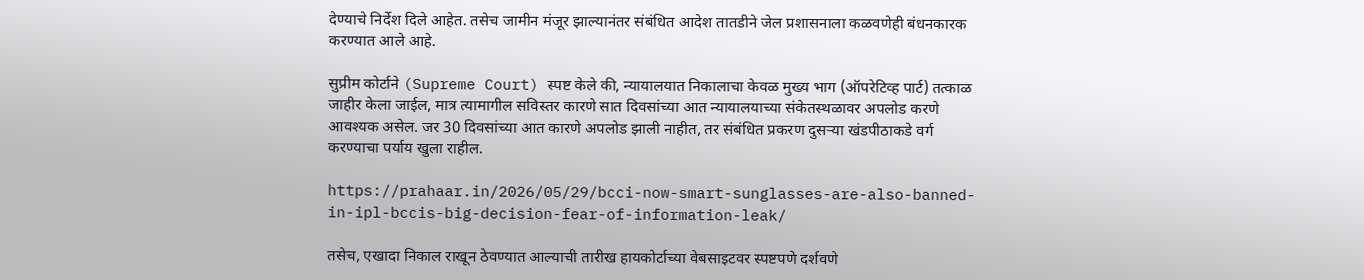देण्याचे निर्देश दिले आहेत. तसेच जामीन मंजूर झाल्यानंतर संबंधित आदेश तातडीने जेल प्रशासनाला कळवणेही बंधनकारक करण्यात आले आहे.

सुप्रीम कोर्टाने (Supreme Court) स्पष्ट केले की, न्यायालयात निकालाचा केवळ मुख्य भाग (ऑपरेटिव्ह पार्ट) तत्काळ जाहीर केला जाईल, मात्र त्यामागील सविस्तर कारणे सात दिवसांच्या आत न्यायालयाच्या संकेतस्थळावर अपलोड करणे आवश्यक असेल. जर 30 दिवसांच्या आत कारणे अपलोड झाली नाहीत, तर संबंधित प्रकरण दुसऱ्या खंडपीठाकडे वर्ग करण्याचा पर्याय खुला राहील.

https://prahaar.in/2026/05/29/bcci-now-smart-sunglasses-are-also-banned-in-ipl-bccis-big-decision-fear-of-information-leak/

तसेच, एखादा निकाल राखून ठेवण्यात आल्याची तारीख हायकोर्टाच्या वेबसाइटवर स्पष्टपणे दर्शवणे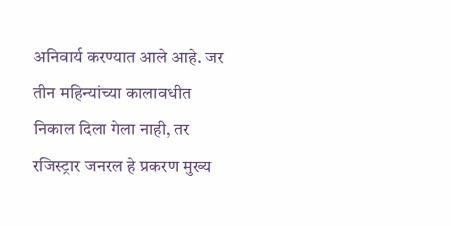अनिवार्य करण्यात आले आहे. जर तीन महिन्यांच्या कालावधीत निकाल दिला गेला नाही, तर रजिस्ट्रार जनरल हे प्रकरण मुख्य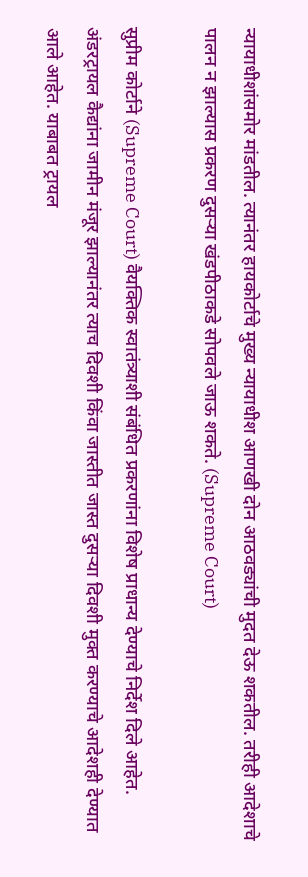न्यायाधीशांसमोर मांडतील. त्यानंतर हायकोर्टाचे मुख्य न्यायाधीश आणखी दोन आठवड्यांची मुदत देऊ शकतील. तरीही आदेशाचे पालन न झाल्यास प्रकरण दुसऱ्या खंडपीठाकडे सोपवले जाऊ शकते. (Supreme Court)

सुप्रीम कोर्टाने (Supreme Court) वैयक्तिक स्वातंत्र्याशी संबंधित प्रकरणांना विशेष प्राधान्य देण्याचे निर्देश दिले आहेत. अंडरट्रायल कैद्यांना जामीन मंजूर झाल्यानंतर त्याच दिवशी किंवा जास्तीत जास्त दुसऱ्या दिवशी मुक्त करण्याचे आदेशही देण्यात आले आहेत. याबाबत ट्रायल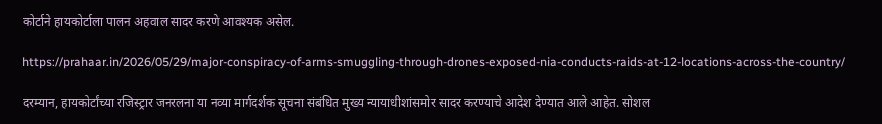कोर्टाने हायकोर्टाला पालन अहवाल सादर करणे आवश्यक असेल.

https://prahaar.in/2026/05/29/major-conspiracy-of-arms-smuggling-through-drones-exposed-nia-conducts-raids-at-12-locations-across-the-country/

दरम्यान, हायकोर्टांच्या रजिस्ट्रार जनरलना या नव्या मार्गदर्शक सूचना संबंधित मुख्य न्यायाधीशांसमोर सादर करण्याचे आदेश देण्यात आले आहेत. सोशल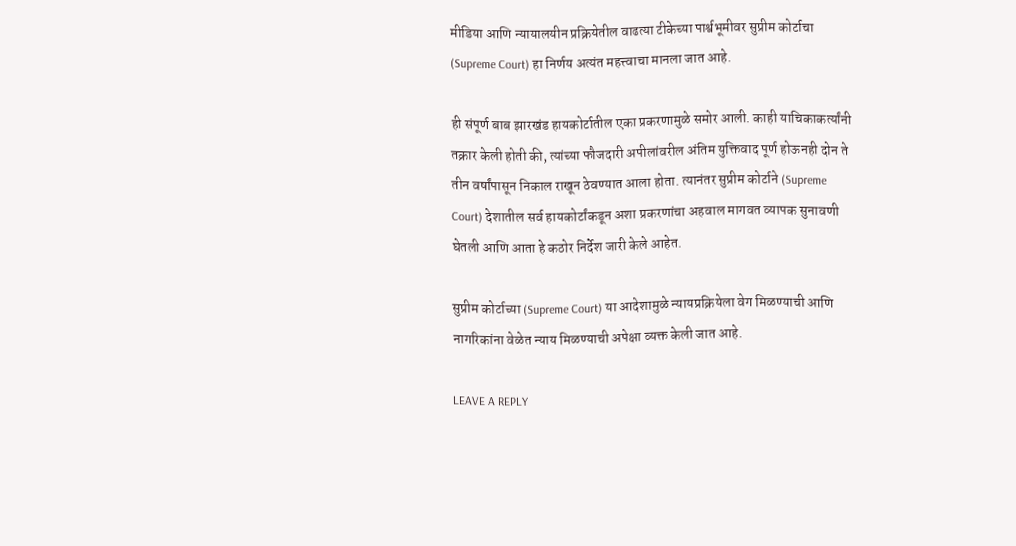मीडिया आणि न्यायालयीन प्रक्रियेतील वाढत्या टीकेच्या पार्श्वभूमीवर सुप्रीम कोर्टाचा (Supreme Court) हा निर्णय अत्यंत महत्त्वाचा मानला जात आहे.

ही संपूर्ण बाब झारखंड हायकोर्टातील एका प्रकरणामुळे समोर आली. काही याचिकाकर्त्यांनी तक्रार केली होती की, त्यांच्या फौजदारी अपीलांवरील अंतिम युक्तिवाद पूर्ण होऊनही दोन ते तीन वर्षांपासून निकाल राखून ठेवण्यात आला होता. त्यानंतर सुप्रीम कोर्टाने (Supreme Court) देशातील सर्व हायकोर्टांकडून अशा प्रकरणांचा अहवाल मागवत व्यापक सुनावणी घेतली आणि आता हे कठोर निर्देश जारी केले आहेत.

सुप्रीम कोर्टाच्या (Supreme Court) या आदेशामुळे न्यायप्रक्रियेला वेग मिळण्याची आणि नागरिकांना वेळेत न्याय मिळण्याची अपेक्षा व्यक्त केली जात आहे.

LEAVE A REPLY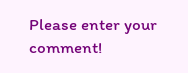Please enter your comment!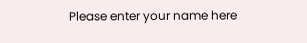Please enter your name here